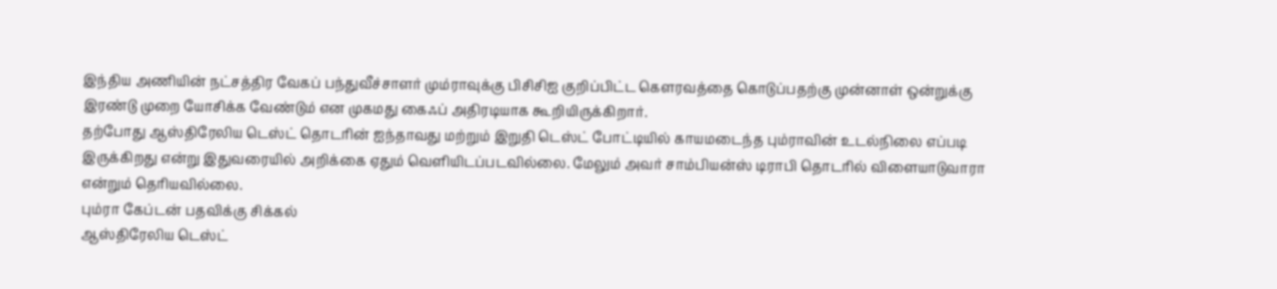இந்திய அணியின் நட்சத்திர வேகப் பந்துவீச்சாளர் மும்ராவுக்கு பிசிசிஐ குறிப்பிட்ட கௌரவத்தை கொடுப்பதற்கு முன்னாள் ஒன்றுக்கு இரண்டு முறை யோசிக்க வேண்டும் என முகமது கைஃப் அதிரடியாக கூறியிருக்கிறார்.
தற்போது ஆஸ்திரேலிய டெஸ்ட் தொடரின் ஐந்தாவது மற்றும் இறுதி டெஸ்ட் போட்டியில் காயமடைந்த பும்ராவின் உடல்நிலை எப்படி இருக்கிறது என்று இதுவரையில் அறிக்கை ஏதும் வெளியிடப்படவில்லை. மேலும் அவர் சாம்பியன்ஸ் டிராபி தொடரில் விளையாடுவாரா என்றும் தெரியவில்லை.
பும்ரா கேப்டன் பதவிக்கு சிக்கல்
ஆஸ்திரேலிய டெஸ்ட்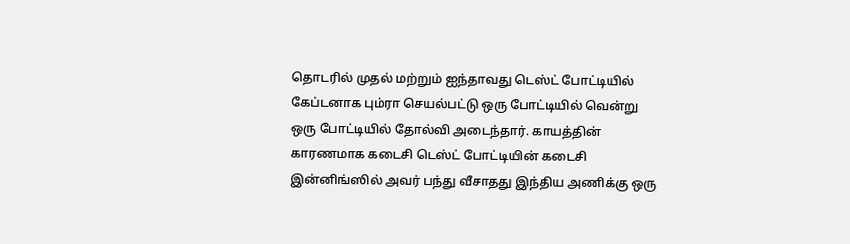தொடரில் முதல் மற்றும் ஐந்தாவது டெஸ்ட் போட்டியில் கேப்டனாக பும்ரா செயல்பட்டு ஒரு போட்டியில் வென்று ஒரு போட்டியில் தோல்வி அடைந்தார். காயத்தின் காரணமாக கடைசி டெஸ்ட் போட்டியின் கடைசி இன்னிங்ஸில் அவர் பந்து வீசாதது இந்திய அணிக்கு ஒரு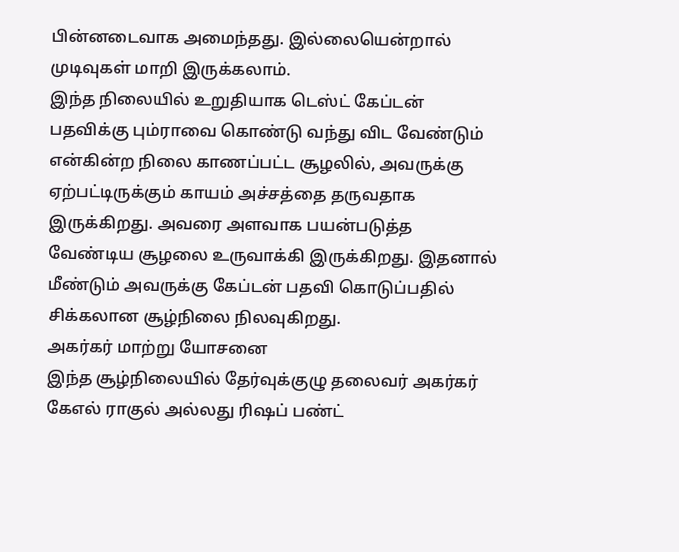பின்னடைவாக அமைந்தது. இல்லையென்றால் முடிவுகள் மாறி இருக்கலாம்.
இந்த நிலையில் உறுதியாக டெஸ்ட் கேப்டன் பதவிக்கு பும்ராவை கொண்டு வந்து விட வேண்டும் என்கின்ற நிலை காணப்பட்ட சூழலில், அவருக்கு ஏற்பட்டிருக்கும் காயம் அச்சத்தை தருவதாக இருக்கிறது. அவரை அளவாக பயன்படுத்த வேண்டிய சூழலை உருவாக்கி இருக்கிறது. இதனால் மீண்டும் அவருக்கு கேப்டன் பதவி கொடுப்பதில் சிக்கலான சூழ்நிலை நிலவுகிறது.
அகர்கர் மாற்று யோசனை
இந்த சூழ்நிலையில் தேர்வுக்குழு தலைவர் அகர்கர் கேஎல் ராகுல் அல்லது ரிஷப் பண்ட்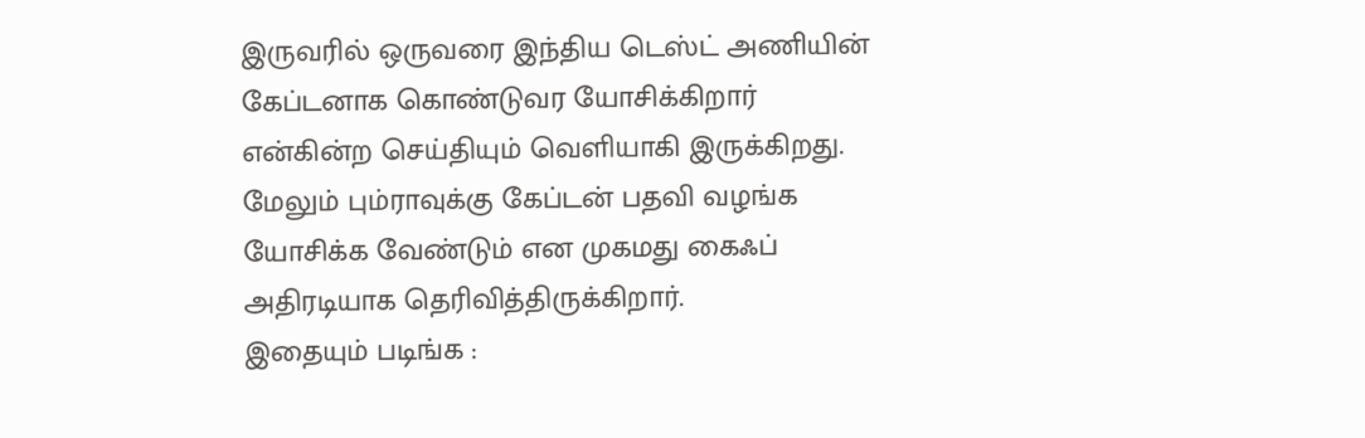இருவரில் ஒருவரை இந்திய டெஸ்ட் அணியின் கேப்டனாக கொண்டுவர யோசிக்கிறார் என்கின்ற செய்தியும் வெளியாகி இருக்கிறது. மேலும் பும்ராவுக்கு கேப்டன் பதவி வழங்க யோசிக்க வேண்டும் என முகமது கைஃப் அதிரடியாக தெரிவித்திருக்கிறார்.
இதையும் படிங்க :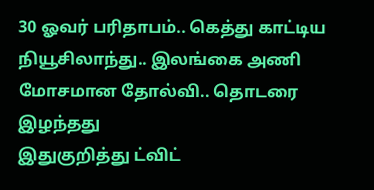30 ஓவர் பரிதாபம்.. கெத்து காட்டிய நியூசிலாந்து.. இலங்கை அணி மோசமான தோல்வி.. தொடரை இழந்தது
இதுகுறித்து ட்விட்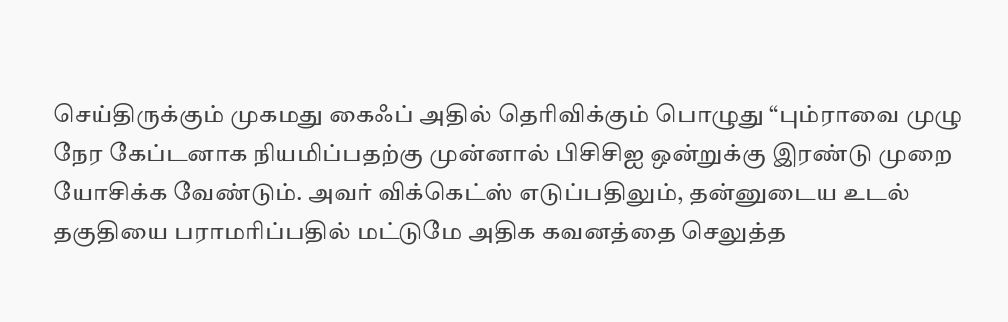செய்திருக்கும் முகமது கைஃப் அதில் தெரிவிக்கும் பொழுது “பும்ராவை முழு நேர கேப்டனாக நியமிப்பதற்கு முன்னால் பிசிசிஐ ஒன்றுக்கு இரண்டு முறை யோசிக்க வேண்டும். அவர் விக்கெட்ஸ் எடுப்பதிலும், தன்னுடைய உடல் தகுதியை பராமரிப்பதில் மட்டுமே அதிக கவனத்தை செலுத்த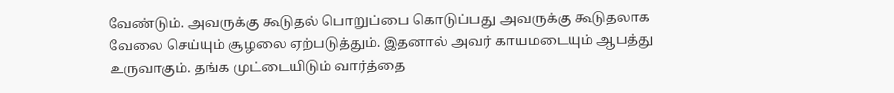வேண்டும். அவருக்கு கூடுதல் பொறுப்பை கொடுப்பது அவருக்கு கூடுதலாக வேலை செய்யும் சூழலை ஏற்படுத்தும். இதனால் அவர் காயமடையும் ஆபத்து உருவாகும். தங்க முட்டையிடும் வார்த்தை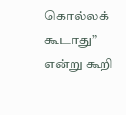கொல்லக் கூடாது” என்று கூறி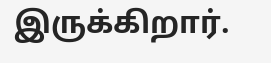இருக்கிறார்.